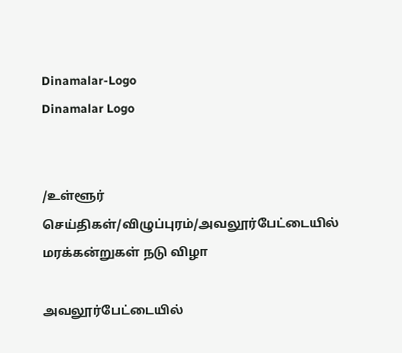Dinamalar-Logo
Dinamalar Logo


/உள்ளூர் செய்திகள்/விழுப்புரம்/அவலூர்பேட்டையில் மரக்கன்றுகள் நடு விழா

அவலூர்பேட்டையில்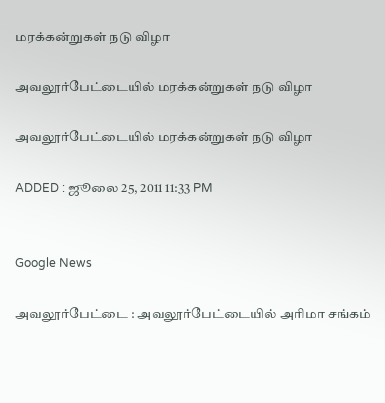மரக்கன்றுகள் நடு விழா

அவலூர்பேட்டையில் மரக்கன்றுகள் நடு விழா

அவலூர்பேட்டையில் மரக்கன்றுகள் நடு விழா

ADDED : ஜூலை 25, 2011 11:33 PM


Google News

அவலூர்பேட்டை : அவலூர்பேட்டையில் அரிமா சங்கம்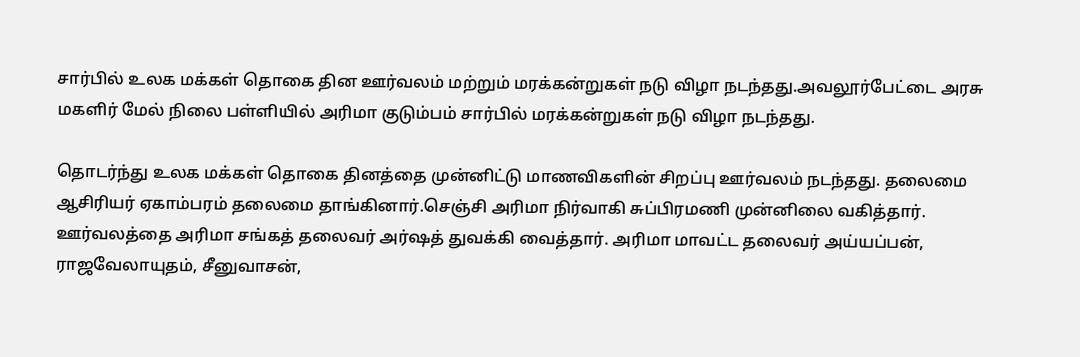சார்பில் உலக மக்கள் தொகை தின ஊர்வலம் மற்றும் மரக்கன்றுகள் நடு விழா நடந்தது.அவலூர்பேட்டை அரசு மகளிர் மேல் நிலை பள்ளியில் அரிமா குடும்பம் சார்பில் மரக்கன்றுகள் நடு விழா நடந்தது.

தொடர்ந்து உலக மக்கள் தொகை தினத்தை முன்னிட்டு மாணவிகளின் சிறப்பு ஊர்வலம் நடந்தது. தலைமை ஆசிரியர் ஏகாம்பரம் தலைமை தாங்கினார்.செஞ்சி அரிமா நிர்வாகி சுப்பிரமணி முன்னிலை வகித்தார். ஊர்வலத்தை அரிமா சங்கத் தலைவர் அர்ஷத் துவக்கி வைத்தார். அரிமா மாவட்ட தலைவர் அய்யப்பன், ராஜவேலாயுதம், சீனுவாசன்,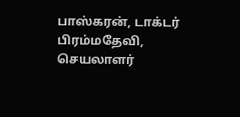பாஸ்கரன், டாக்டர் பிரம்மதேவி, செயலாளர்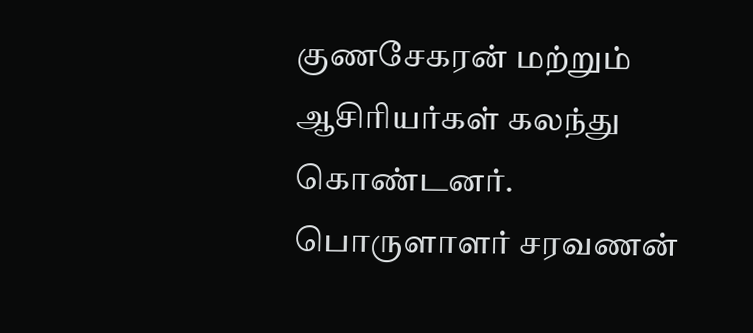குணசேகரன் மற்றும் ஆசிரியர்கள் கலந்து கொண்டனர். பொருளாளர் சரவணன்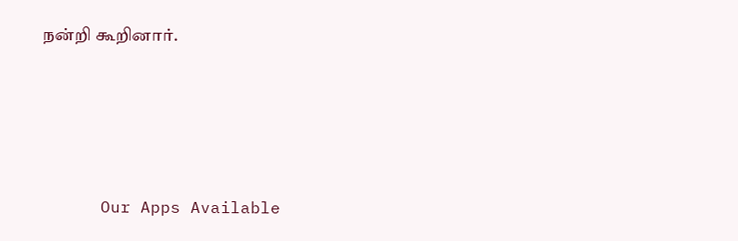நன்றி கூறினார்.







      Our Apps Available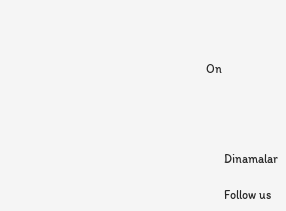On




      Dinamalar

      Follow us